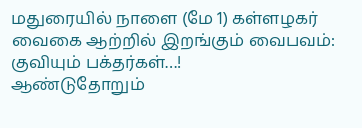மதுரையில் நாளை (மே 1) கள்ளழகர் வைகை ஆற்றில் இறங்கும் வைபவம்: குவியும் பக்தர்கள்…!
ஆண்டுதோறும்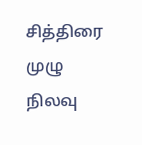சித்திரை முழு நிலவு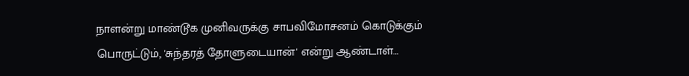நாளன்று மாண்டூக முனிவருக்கு சாபவிமோசனம் கொடுக்கும் பொருட்டும், 'சுந்தரத் தோளுடையான்' என்று ஆண்டாள்…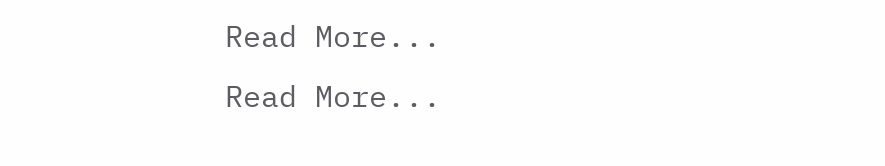Read More...
Read More...